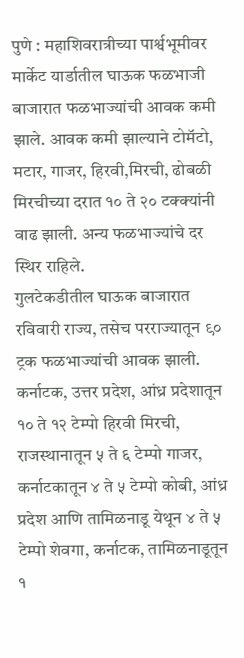पुणे : महाशिवरात्रीच्या पार्श्वभूमीवर मार्केट यार्डातील घाऊक फळभाजी बाजारात फळभाज्यांची आवक कमी झाले. आवक कमी झाल्याने टोमॅटो, मटार, गाजर, हिरवी,मिरची, ढोबळी मिरचीच्या दरात १० ते २० टक्क्यांनी वाढ झाली. अन्य फळभाज्यांचे दर स्थिर राहिले.
गुलटेकडीतील घाऊक बाजारात रविवारी राज्य, तसेच परराज्यातून ९० ट्रक फळभाज्यांची आवक झाली.
कर्नाटक, उत्तर प्रदेश, आंध्र प्रदेशातून १० ते १२ टेम्पो हिरवी मिरची, राजस्थानातून ५ ते ६ टेम्पो गाजर, कर्नाटकातून ४ ते ५ टेम्पो कोबी, आंध्र प्रदेश आणि तामिळनाडू येथून ४ ते ५ टेम्पो शेवगा, कर्नाटक, तामिळनाडूतून १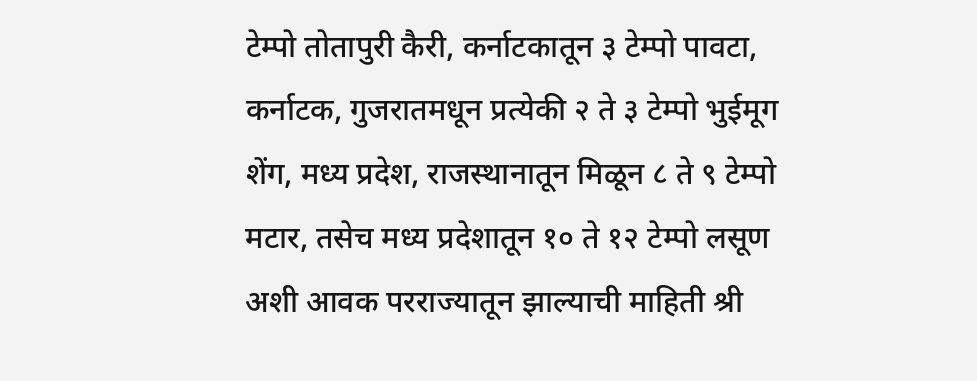टेम्पो तोतापुरी कैरी, कर्नाटकातून ३ टेम्पो पावटा, कर्नाटक, गुजरातमधून प्रत्येकी २ ते ३ टेम्पो भुईमूग शेंग, मध्य प्रदेश, राजस्थानातून मिळून ८ ते ९ टेम्पो मटार, तसेच मध्य प्रदेशातून १० ते १२ टेम्पो लसूण अशी आवक परराज्यातून झाल्याची माहिती श्री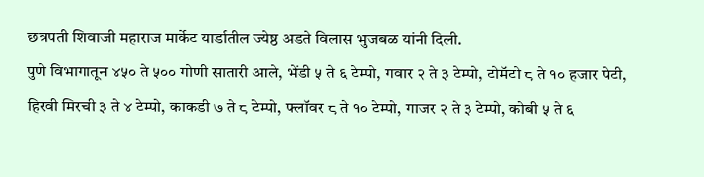छत्रपती शिवाजी महाराज मार्केट यार्डातील ज्येष्ठ अडते विलास भुजबळ यांनी दिली.
पुणे विभागातून ४५० ते ५०० गोणी सातारी आले, भेंडी ५ ते ६ टेम्पो, गवार २ ते ३ टेम्पो, टोमॅटो ८ ते १० हजार पेटी, हिरवी मिरची ३ ते ४ टेम्पो, काकडी ७ ते ८ टेम्पो, फ्लॉवर ८ ते १० टेम्पो, गाजर २ ते ३ टेम्पो, कोबी ५ ते ६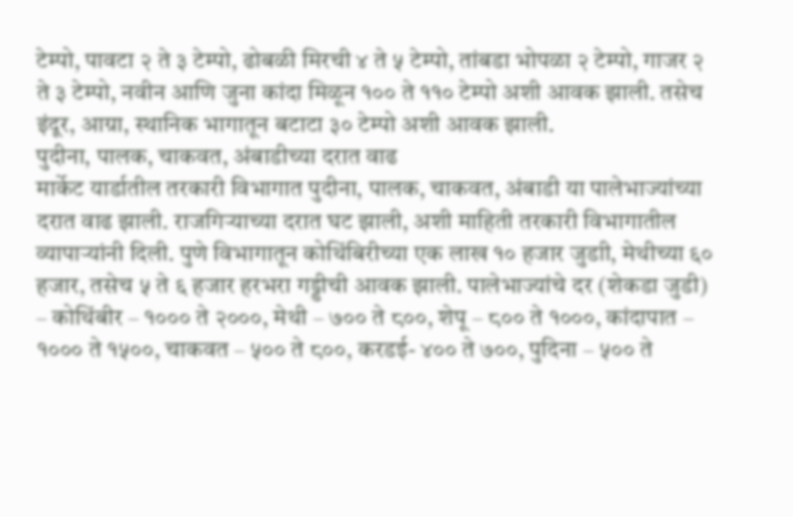टेम्पो, पावटा २ ते ३ टेम्पो, ढोबळी मिरची ४ ते ५ टेम्पो, तांबडा भोपळा २ टेम्पो, गाजर २ ते ३ टेम्पो, नवीन आणि जुना कांदा मिळून १०० ते ११० टेम्पो अशी आवक झाली. तसेच इंदूर, आग्रा, स्थानिक भागातून बटाटा ३० टेम्पो अशी आवक झाली.
पुदीना, पालक, चाकवत, अंबाडीच्या दरात वाढ
मार्केट यार्डातील तरकारी विभागात पुदीना, पालक, चाकवत, अंबाडी या पालेभाज्यांच्या दरात वाढ झाली. राजगिऱ्याच्या दरात घट झाली, अशी माहिती तरकारी विभागातील व्यापाऱ्यांनी दिली. पुणे विभागातून कोथिंबिरीच्या एक लाख १० हजार जुडाी, मेथीच्या ६० हजार, तसेच ५ ते ६ हजार हरभरा गड्डीची आवक झाली. पालेभाज्यांचे दर (शेकडा जुडी) – कोथिंबीर – १००० ते २०००, मेथी – ७०० ते ८००, शेपू – ८०० ते १०००, कांदापात – १००० ते १५००, चाकवत – ५०० ते ८००, करडई- ४०० ते ७००, पुदिना – ५०० ते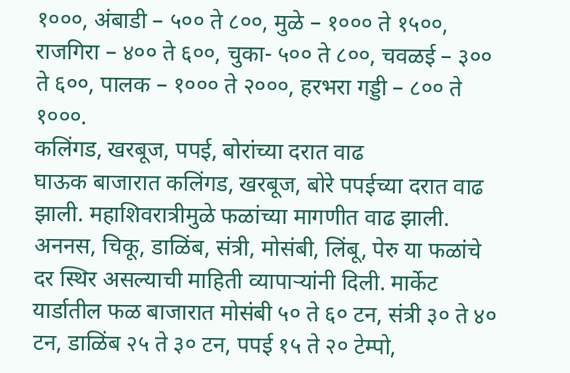१०००, अंबाडी – ५०० ते ८००, मुळे – १००० ते १५००, राजगिरा – ४०० ते ६००, चुका- ५०० ते ८००, चवळई – ३०० ते ६००, पालक – १००० ते २०००, हरभरा गड्डी – ८०० ते १०००.
कलिंगड, खरबूज, पपई, बोरांच्या दरात वाढ
घाऊक बाजारात कलिंगड, खरबूज, बोरे पपईच्या दरात वाढ झाली. महाशिवरात्रीमुळे फळांच्या मागणीत वाढ झाली. अननस, चिकू, डाळिंब, संत्री, मोसंबी, लिंबू, पेरु या फळांचे दर स्थिर असल्याची माहिती व्यापाऱ्यांनी दिली. मार्केट यार्डातील फळ बाजारात मोसंबी ५० ते ६० टन, संत्री ३० ते ४० टन, डाळिंब २५ ते ३० टन, पपई १५ ते २० टेम्पो,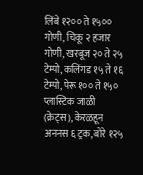लिंबे १२०० ते १५०० गोणी, चिकू २ हजार गोणी, खरबूज २० ते २५ टेम्पो, कलिंगड १५ ते १६ टेम्पो, पेरू १०० ते १५० प्लास्टिक जाळी (क्रेट्स), केरळहून अननस ६ ट्रक, बोरे १२५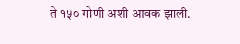ते १५० गोणी अशी आवक झाली.